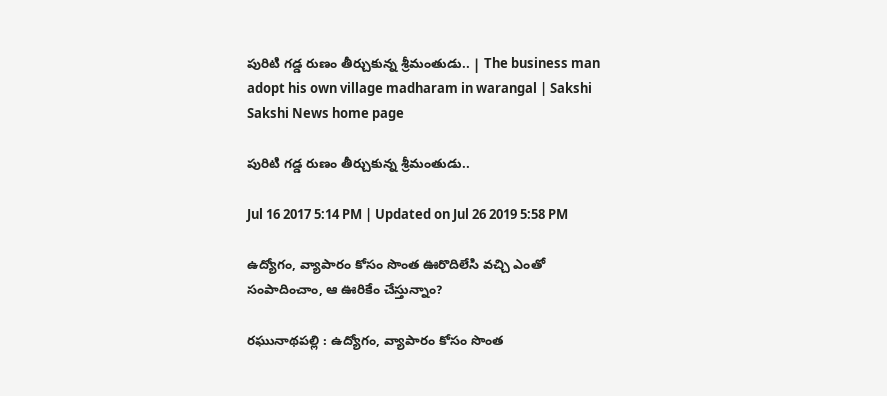పురిటి గడ్డ రుణం తీర్చుకున్న శ్రీమంతుడు.. | The business man adopt his own village madharam in warangal | Sakshi
Sakshi News home page

పురిటి గడ్డ రుణం తీర్చుకున్న శ్రీమంతుడు..

Jul 16 2017 5:14 PM | Updated on Jul 26 2019 5:58 PM

ఉద్యోగం, వ్యాపారం కోసం సొంత ఊరొదిలేసి వచ్చి ఎంతో సంపాదించాం, ఆ ఊరికేం చేస్తున్నాం?

రఘునాథపల్లి : ఉద్యోగం, వ్యాపారం కోసం సొంత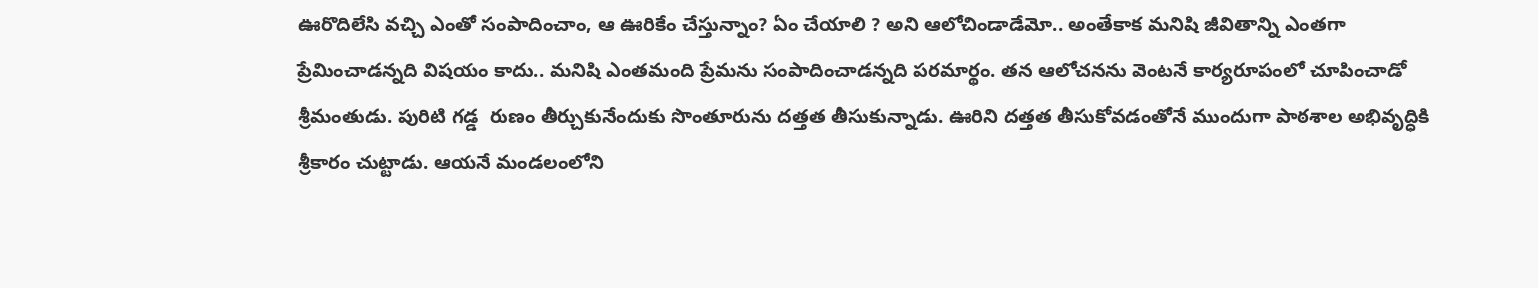ఊరొదిలేసి వచ్చి ఎంతో సంపాదించాం, ఆ ఊరికేం చేస్తున్నాం? ఏం చేయాలి ? అని ఆలోచిండాడేమో.. అంతేకాక మనిషి జీవితాన్ని ఎంతగా  ప్రేమించాడన్నది విషయం కాదు.. మనిషి ఎంతమంది ప్రేమను సంపాదించాడన్నది పరమార్థం. తన ఆలోచనను వెంటనే కార్యరూపంలో చూపించాడో శ్రీమంతుడు. పురిటి గడ్డ  రుణం తీర్చుకునేందుకు సొంతూరును దత్తత తీసుకున్నాడు. ఊరిని దత్తత తీసుకోవడంతోనే ముందుగా పాఠశాల అభివృద్ధికి శ్రీకారం చుట్టాడు. ఆయనే మండలంలోని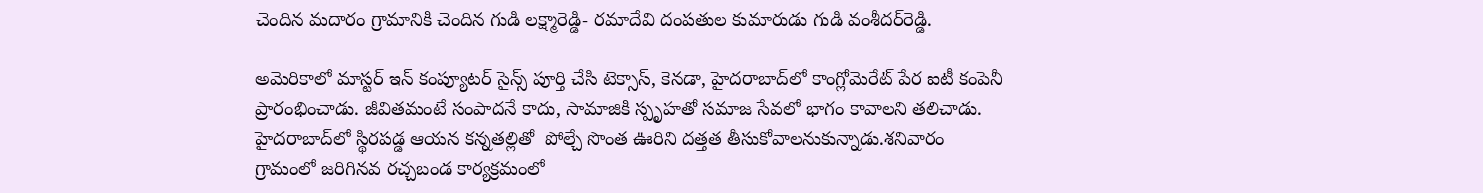చెందిన మదారం గ్రామానికి చెందిన గుడి లక్ష్మారెడ్డి- రమాదేవి దంపతుల కుమారుడు గుడి వంశీదర్‌రెడ్డి.

అమెరికాలో మాస్టర్‌ ఇన్‌ కంప్యూటర్‌ సైన్స్‌ పూర్తి చేసి టెక్సాస్‌, కెనడా, హైదరాబాద్‌లో కాంగ్లోమెరేట్‌ పేర ఐటీ కంపెనీ ప్రారంభించాడు. జీవితమంటే సంపాదనే కాదు, సామాజికి స్పృహతో సమాజ సేవలో భాగం కావాలని తలిచాడు. హైదరాబాద్‌లో స్థిరపడ్డ ఆయన కన్నతల్లితో  పోల్చే సొంత ఊరిని దత్తత తీసుకోవాలనుకున్నాడు.శనివారం గ్రామంలో జరిగినవ రచ్చబండ కార్యక్రమంలో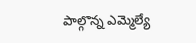పాల్గొన్న ఎమ్మెల్యే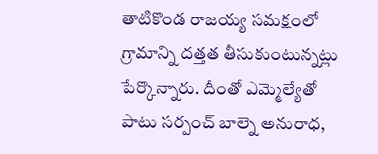తాటికొండ రాజయ్య సమక్షంలో గ్రామాన్ని దత్తత తీసుకుంటున్నట్లు పేర్కొన్నారు. దీంతో ఎమ్మెల్యేతో పాటు సర్పంచ్‌ బాల్నె అనురాధ,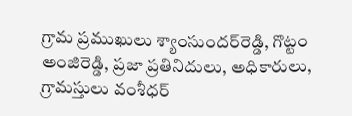గ్రామ ప్రముఖులు శ్యాంసుందర్‌రెడ్డి, గొట్టం అంజిరెడ్డి, ప్రజా ప్రతినిదులు, అధికారులు, గ్రామస్తులు వంశీధర్‌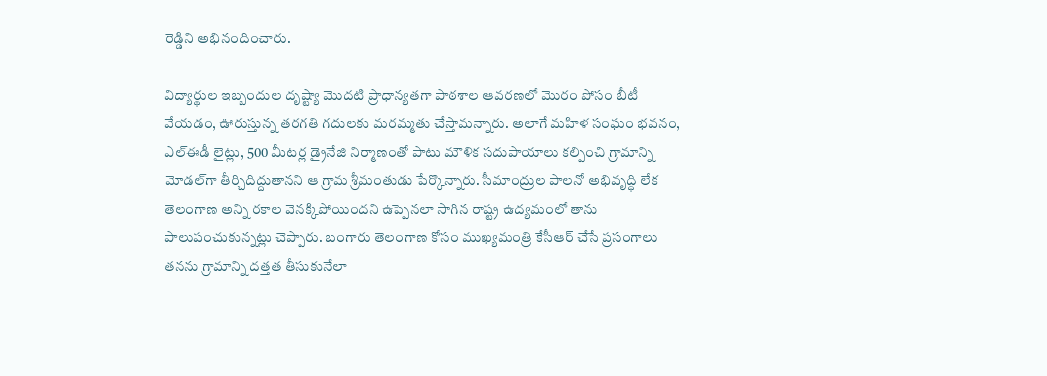రెడ్డిని అభినందించారు.

విద్యార్థుల ఇబ్బందుల దృష్ట్యా మొదటి ప్రాధాన్యతగా పాఠశాల ఆవరణలో మొరం పోసం బీటీ వేయడం, ఊరుస్తున్న తరగతి గదులకు మరమ్మతు చేస్తామన్నారు. అలాగే మహిళ సంఘం భవనం, ఎల్‌ఈడీ లైట్లు, 500 మీటర్ల డ్రైనేజి నిర్మాణంతో పాటు మౌళిక సదుపాయాలు కల్పించి గ్రామాన్ని మోడల్‌గా తీర్చిదిద్దుతానని ఆ గ్రామ శ్రీమంతుడు పేర్కొన్నారు. సీమాంద్రుల పాలనో అభివృద్ధి లేక తెలంగాణ అన్ని రకాల వెనక్కిపోయిందని ఉప్పెనలా సాగిన రాష్ట్ర ఉద్యమంలో తాను పాలుపంచుకున్నట్లు చెప్పారు. బంగారు తెలంగాణ కోసం ముఖ్యమంత్రి కేసీఆర్‌ చేసే ప్రసంగాలు తనను గ్రామాన్ని దత్తత తీసుకునేలా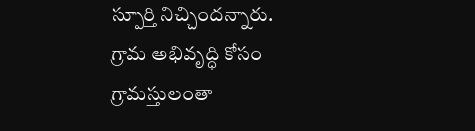స్పూర్తి నిచ్చిందన్నారు. గ్రామ అభివృద్ధి కోసం గ్రామస్తులంతా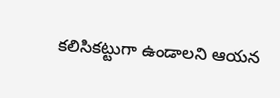కలిసికట్టుగా ఉండాలని ఆయన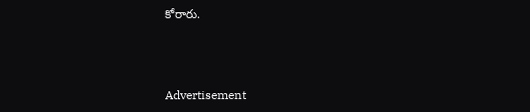కోరారు.



Advertisement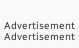Advertisement
Advertisement